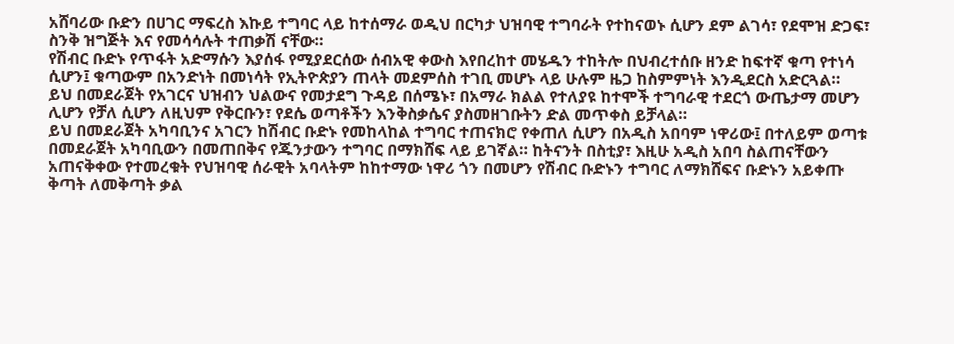አሸባሪው ቡድን በሀገር ማፍረስ እኩይ ተግባር ላይ ከተሰማራ ወዲህ በርካታ ህዝባዊ ተግባራት የተከናወኑ ሲሆን ደም ልገሳ፣ የደሞዝ ድጋፍ፣ ስንቅ ዝግጅት እና የመሳሳሉት ተጠቃሽ ናቸው።
የሽብር ቡድኑ የጥፋት አድማሱን እያሰፋ የሚያደርሰው ሰብአዊ ቀውስ እየበረከተ መሄዱን ተከትሎ በህብረተሰቡ ዘንድ ከፍተኛ ቁጣ የተነሳ ሲሆን፤ ቁጣውም በአንድነት በመነሳት የኢትዮጵያን ጠላት መደምሰስ ተገቢ መሆኑ ላይ ሁሉም ዜጋ ከስምምነት እንዲደርስ አድርጓል።
ይህ በመደራጀት የአገርና ህዝብን ህልውና የመታደግ ጉዳይ በሰሜኑ፣ በአማራ ክልል የተለያዩ ከተሞች ተግባራዊ ተደርጎ ውጤታማ መሆን ሊሆን የቻለ ሲሆን ለዚህም የቅርቡን፣ የደሴ ወጣቶችን እንቅስቃሴና ያስመዘገቡትን ድል መጥቀስ ይቻላል።
ይህ በመደራጀት አካባቢንና አገርን ከሽብር ቡድኑ የመከላከል ተግባር ተጠናክሮ የቀጠለ ሲሆን በአዲስ አበባም ነዋሪው፤ በተለይም ወጣቱ በመደራጀት አካባቢውን በመጠበቅና የጁንታውን ተግባር በማክሸፍ ላይ ይገኛል። ከትናንት በስቲያ፣ እዚሁ አዲስ አበባ ስልጠናቸውን አጠናቅቀው የተመረቁት የህዝባዊ ሰራዊት አባላትም ከከተማው ነዋሪ ጎን በመሆን የሽብር ቡድኑን ተግባር ለማክሸፍና ቡድኑን አይቀጡ ቅጣት ለመቅጣት ቃል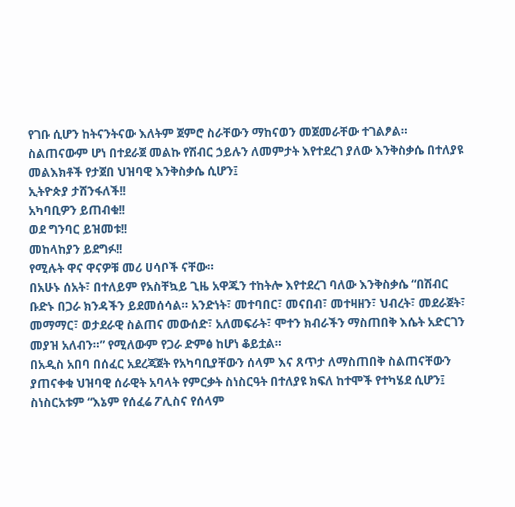የገቡ ሲሆን ከትናንትናው እለትም ጀምሮ ስራቸውን ማከናወን መጀመራቸው ተገልፆል።
ስልጠናውም ሆነ በተደራጀ መልኩ የሽብር ኃይሉን ለመምታት እየተደረገ ያለው እንቅስቃሴ በተለያዩ መልእክቶች የታጀበ ህዝባዊ እንቅስቃሴ ሲሆን፤
ኢትዮጵያ ታሸንፋለች!!
አካባቢዎን ይጠብቁ!!
ወደ ግንባር ይዝመቱ!!
መከላከያን ይደግፉ!!
የሚሉት ዋና ዋናዎቹ መሪ ሀሳቦች ናቸው።
በአሁኑ ሰአት፣ በተለይም የአስቸኳይ ጊዜ አዋጁን ተከትሎ እየተደረገ ባለው እንቅስቃሴ “በሽብር ቡድኑ በጋራ ክንዳችን ይደመሰሳል። አንድነት፣ መተባበር፣ መናበብ፣ መተዛዘን፣ ህብረት፣ መደራጀት፣ መማማር፣ ወታደራዊ ስልጠና መውሰድ፣ አለመፍራት፣ ሞተን ክብራችን ማስጠበቅ እሴት አድርገን መያዝ አለብን።” የሚለውም የጋራ ድምፅ ከሆነ ቆይቷል።
በአዲስ አበባ በሰፈር አደረጃጀት የአካባቢያቸውን ሰላም እና ጸጥታ ለማስጠበቅ ስልጠናቸውን ያጠናቀቁ ህዝባዊ ሰራዊት አባላት የምርቃት ስነስርዓት በተለያዩ ክፍለ ከተሞች የተካሄደ ሲሆን፤ ስነስርአቱም “እኔም የሰፈሬ ፖሊስና የሰላም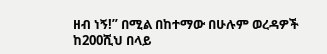ዘብ ነኝ!” በሚል በከተማው በሁሉም ወረዳዎች ከ200ሺህ በላይ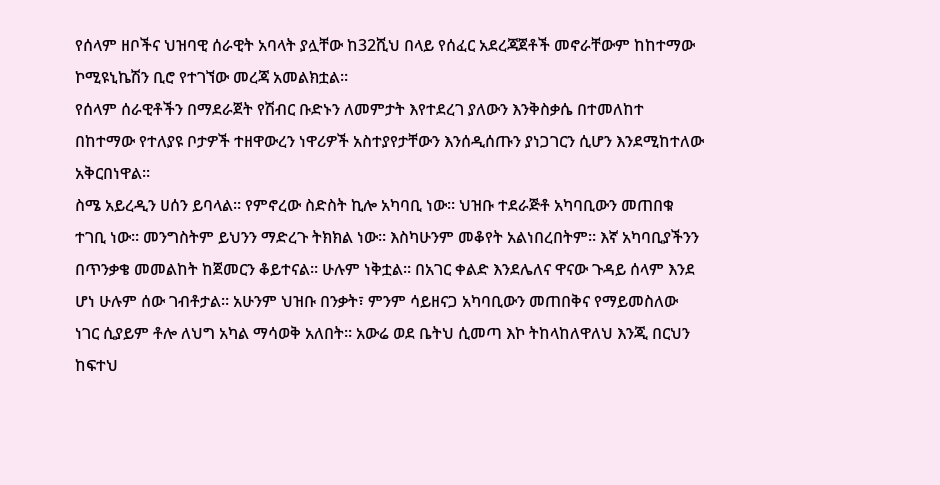የሰላም ዘቦችና ህዝባዊ ሰራዊት አባላት ያሏቸው ከ32ሺህ በላይ የሰፈር አደረጃጀቶች መኖራቸውም ከከተማው ኮሚዩኒኬሽን ቢሮ የተገኘው መረጃ አመልክቷል።
የሰላም ሰራዊቶችን በማደራጀት የሽብር ቡድኑን ለመምታት እየተደረገ ያለውን እንቅስቃሴ በተመለከተ በከተማው የተለያዩ ቦታዎች ተዘዋውረን ነዋሪዎች አስተያየታቸውን እንሰዲሰጡን ያነጋገርን ሲሆን እንደሚከተለው አቅርበነዋል።
ስሜ አይረዲን ሀሰን ይባላል። የምኖረው ስድስት ኪሎ አካባቢ ነው። ህዝቡ ተደራጅቶ አካባቢውን መጠበቁ ተገቢ ነው። መንግስትም ይህንን ማድረጉ ትክክል ነው። እስካሁንም መቆየት አልነበረበትም። እኛ አካባቢያችንን በጥንቃቄ መመልከት ከጀመርን ቆይተናል። ሁሉም ነቅቷል። በአገር ቀልድ እንደሌለና ዋናው ጉዳይ ሰላም እንደ ሆነ ሁሉም ሰው ገብቶታል። አሁንም ህዝቡ በንቃት፣ ምንም ሳይዘናጋ አካባቢውን መጠበቅና የማይመስለው ነገር ሲያይም ቶሎ ለህግ አካል ማሳወቅ አለበት። አውሬ ወደ ቤትህ ሲመጣ እኮ ትከላከለዋለህ እንጂ በርህን ከፍተህ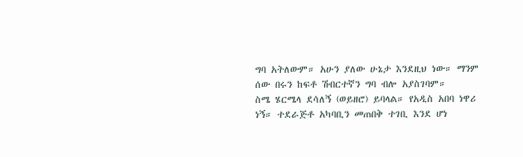ግባ አትለውም። አሁን ያለው ሁኔታ እንደዚህ ነው። ማንም ሰው በሩን ከፍቶ ሽብርተኛን ግባ ብሎ አያስገባም።
ስሜ ሄርሜላ ደሳለኝ (ወይዘሮ) ይባላል። የአዲስ አበባ ነዋሪ ነኝ። ተደራጅቶ አካባቢን መጠበቅ ተገቢ እንደ ሆነ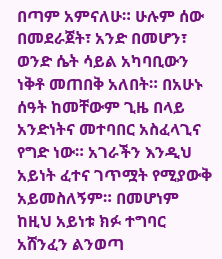በጣም አምናለሁ። ሁሉም ሰው በመደራጀት፣ አንድ በመሆን፣ ወንድ ሴት ሳይል አካባቢውን ነቅቶ መጠበቅ አለበት። በአሁኑ ሰዓት ከመቸውም ጊዜ በላይ አንድነትና መተባበር አስፈላጊና የግድ ነው። አገራችን እንዲህ አይነት ፈተና ገጥሟት የሚያውቅ አይመስለኝም። በመሆነም ከዚህ አይነቱ ክፉ ተግባር አሸንፈን ልንወጣ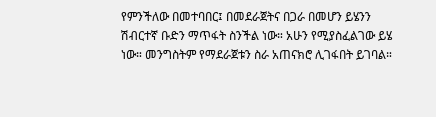የምንችለው በመተባበር፤ በመደራጀትና በጋራ በመሆን ይሄንን ሽብርተኛ ቡድን ማጥፋት ስንችል ነው። አሁን የሚያስፈልገው ይሄ ነው። መንግስትም የማደራጀቱን ስራ አጠናክሮ ሊገፋበት ይገባል።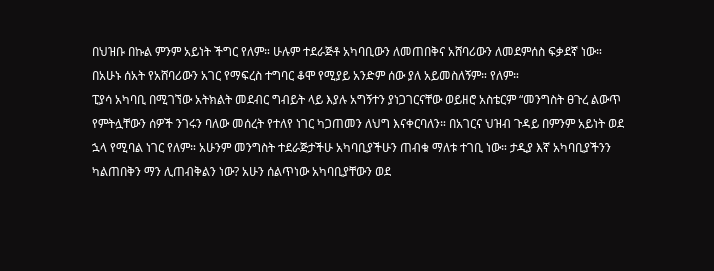በህዝቡ በኩል ምንም አይነት ችግር የለም። ሁሉም ተደራጅቶ አካባቢውን ለመጠበቅና አሸባሪውን ለመደምሰስ ፍቃደኛ ነው። በአሁኑ ሰአት የአሸባሪውን አገር የማፍረስ ተግባር ቆሞ የሚያይ አንድም ሰው ያለ አይመስለኝም። የለም።
ፒያሳ አካባቢ በሚገኘው አትክልት መደብር ግብይት ላይ እያሉ አግኝተን ያነጋገርናቸው ወይዘሮ አስቴርም “መንግስት ፀጉረ ልውጥ የምትሏቸውን ሰዎች ንገሩን ባለው መሰረት የተለየ ነገር ካጋጠመን ለህግ እናቀርባለን። በአገርና ህዝብ ጉዳይ በምንም አይነት ወደ ኋላ የሚባል ነገር የለም። አሁንም መንግስት ተደራጅታችሁ አካባቢያችሁን ጠብቁ ማለቱ ተገቢ ነው። ታዲያ እኛ አካባቢያችንን ካልጠበቅን ማን ሊጠብቅልን ነው? አሁን ሰልጥነው አካባቢያቸውን ወደ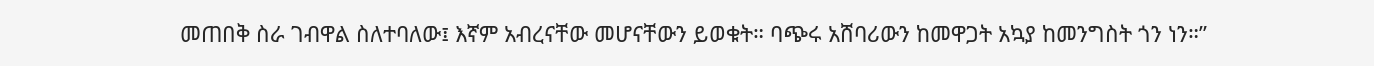መጠበቅ ስራ ገብዋል ስለተባለው፤ እኛም አብረናቸው መሆናቸውን ይወቁት። ባጭሩ አሸባሪውን ከመዋጋት አኳያ ከመንግስት ጎን ነን።”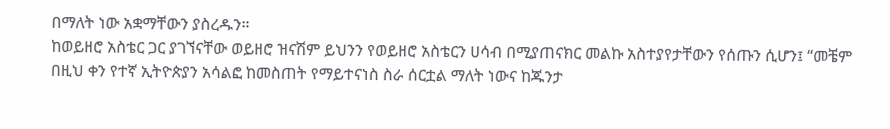በማለት ነው አቋማቸውን ያስረዱን።
ከወይዘሮ አስቴር ጋር ያገኘናቸው ወይዘሮ ዝናሽም ይህንን የወይዘሮ አስቴርን ሀሳብ በሚያጠናክር መልኩ አስተያየታቸውን የሰጡን ሲሆን፤ “መቼም በዚህ ቀን የተኛ ኢትዮጵያን አሳልፎ ከመስጠት የማይተናነስ ስራ ሰርቷል ማለት ነውና ከጁንታ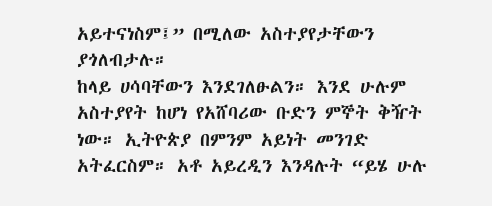አይተናነስም፤” በሚለው አስተያየታቸውን ያጎለብታሉ።
ከላይ ሀሳባቸውን እንደገለፁልን። እንደ ሁሉም አስተያየት ከሆነ የአሸባሪው ቡድን ምኞት ቅዥት ነው። ኢትዮጵያ በምንም አይነት መንገድ አትፈርስም። አቶ አይረዲን እንዳሉት “ይሄ ሁሉ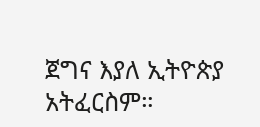ጀግና እያለ ኢትዮጵያ አትፈርስም።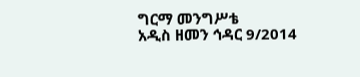ግርማ መንግሥቴ
አዲስ ዘመን ኅዳር 9/2014